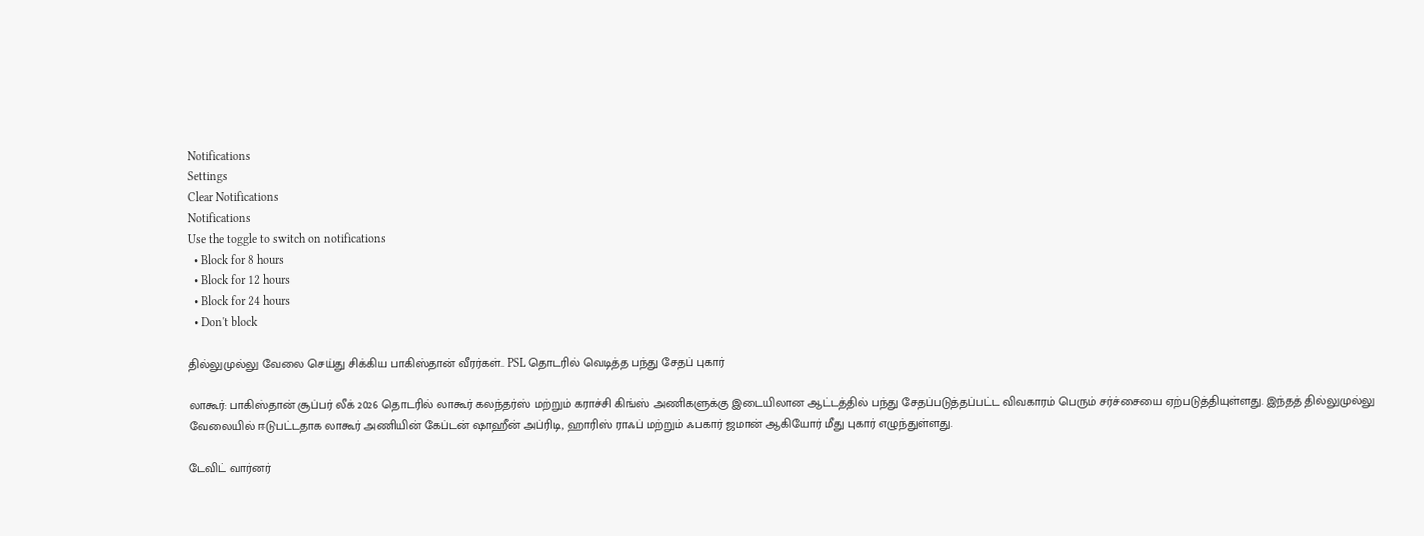Notifications
Settings
Clear Notifications
Notifications
Use the toggle to switch on notifications
  • Block for 8 hours
  • Block for 12 hours
  • Block for 24 hours
  • Don't block

தில்லுமுல்லு வேலை செய்து சிக்கிய பாகிஸ்தான் வீரர்கள்.. PSL தொடரில் வெடித்த பந்து சேதப் புகார்

லாகூர்: பாகிஸ்தான் சூப்பர் லீக் 2026 தொடரில் லாகூர் கலந்தர்ஸ் மற்றும் கராச்சி கிங்ஸ் அணிகளுக்கு இடையிலான ஆட்டத்தில் பந்து சேதப்படுத்தப்பட்ட விவகாரம் பெரும் சர்ச்சையை ஏற்படுத்தியுள்ளது. இந்தத் தில்லுமுல்லு வேலையில் ஈடுபட்டதாக லாகூர் அணியின் கேப்டன் ஷாஹீன் அப்ரிடி, ஹாரிஸ் ராஃப் மற்றும் ஃபகார் ஜமான் ஆகியோர் மீது புகார் எழுந்துள்ளது.

டேவிட் வார்னர்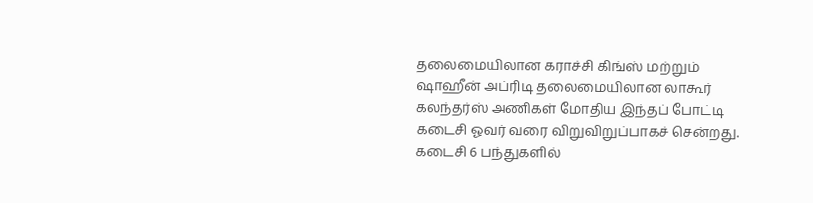தலைமையிலான கராச்சி கிங்ஸ் மற்றும் ஷாஹீன் அப்ரிடி தலைமையிலான லாகூர் கலந்தர்ஸ் அணிகள் மோதிய இந்தப் போட்டி கடைசி ஓவர் வரை விறுவிறுப்பாகச் சென்றது. கடைசி 6 பந்துகளில்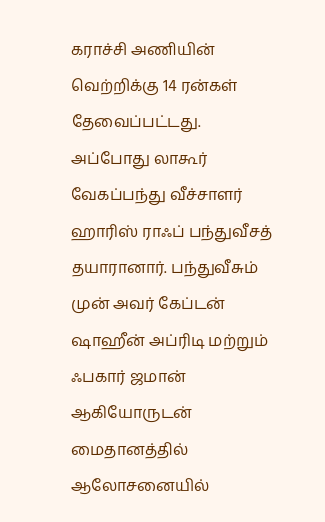கராச்சி அணியின் வெற்றிக்கு 14 ரன்கள் தேவைப்பட்டது. அப்போது லாகூர் வேகப்பந்து வீச்சாளர் ஹாரிஸ் ராஃப் பந்துவீசத் தயாரானார். பந்துவீசும் முன் அவர் கேப்டன் ஷாஹீன் அப்ரிடி மற்றும் ஃபகார் ஜமான் ஆகியோருடன் மைதானத்தில் ஆலோசனையில்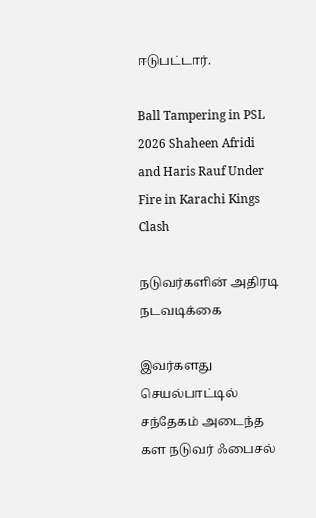ஈடுபட்டார்.

Ball Tampering in PSL 2026 Shaheen Afridi and Haris Rauf Under Fire in Karachi Kings Clash

நடுவர்களின் அதிரடி நடவடிக்கை

இவர்களது செயல்பாட்டில் சந்தேகம் அடைந்த கள நடுவர் ஃபைசல்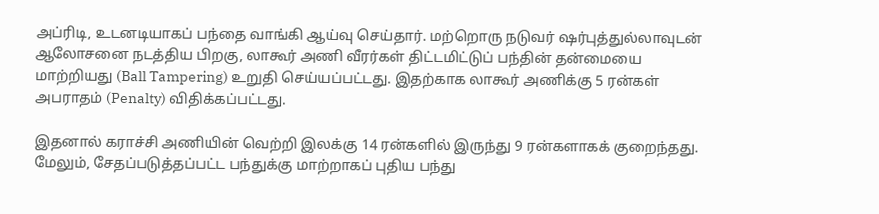அப்ரிடி, உடனடியாகப் பந்தை வாங்கி ஆய்வு செய்தார். மற்றொரு நடுவர் ஷர்புத்துல்லாவுடன் ஆலோசனை நடத்திய பிறகு, லாகூர் அணி வீரர்கள் திட்டமிட்டுப் பந்தின் தன்மையை மாற்றியது (Ball Tampering) உறுதி செய்யப்பட்டது. இதற்காக லாகூர் அணிக்கு 5 ரன்கள் அபராதம் (Penalty) விதிக்கப்பட்டது.

இதனால் கராச்சி அணியின் வெற்றி இலக்கு 14 ரன்களில் இருந்து 9 ரன்களாகக் குறைந்தது. மேலும், சேதப்படுத்தப்பட்ட பந்துக்கு மாற்றாகப் புதிய பந்து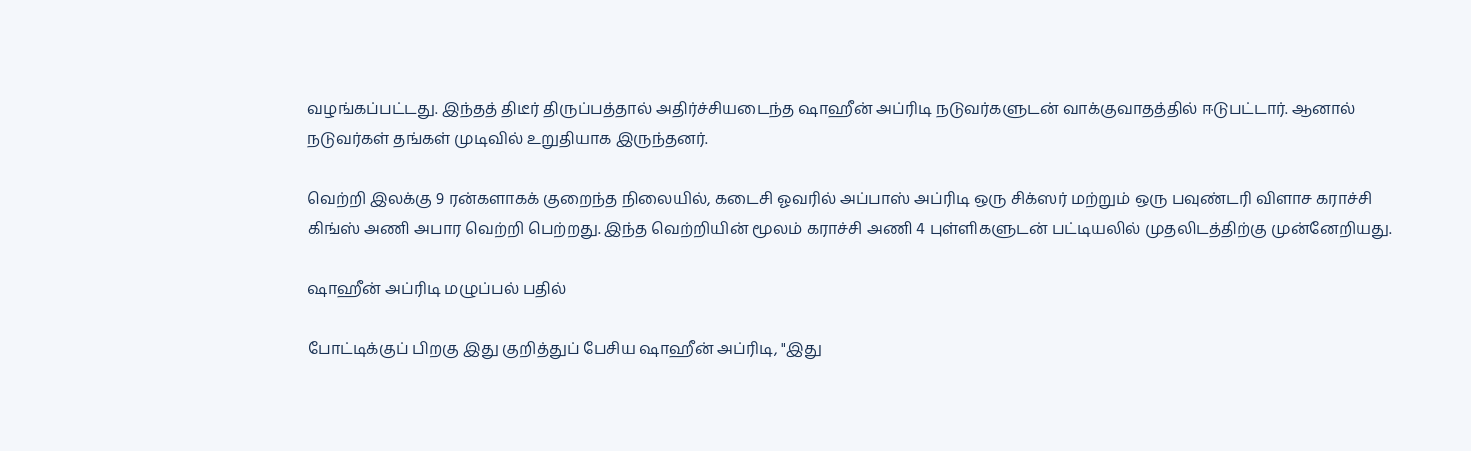வழங்கப்பட்டது. இந்தத் திடீர் திருப்பத்தால் அதிர்ச்சியடைந்த ஷாஹீன் அப்ரிடி நடுவர்களுடன் வாக்குவாதத்தில் ஈடுபட்டார். ஆனால் நடுவர்கள் தங்கள் முடிவில் உறுதியாக இருந்தனர்.

வெற்றி இலக்கு 9 ரன்களாகக் குறைந்த நிலையில், கடைசி ஓவரில் அப்பாஸ் அப்ரிடி ஒரு சிக்ஸர் மற்றும் ஒரு பவுண்டரி விளாச கராச்சி கிங்ஸ் அணி அபார வெற்றி பெற்றது. இந்த வெற்றியின் மூலம் கராச்சி அணி 4 புள்ளிகளுடன் பட்டியலில் முதலிடத்திற்கு முன்னேறியது.

ஷாஹீன் அப்ரிடி மழுப்பல் பதில்

போட்டிக்குப் பிறகு இது குறித்துப் பேசிய ஷாஹீன் அப்ரிடி, "இது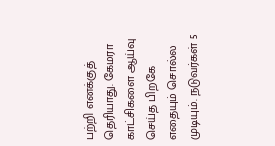பற்றி எனக்குத் தெரியாது. கேமரா காட்சிகளை ஆய்வு செய்த பிறகே எதையும் சொல்ல முடியும். நடுவர்கள் 5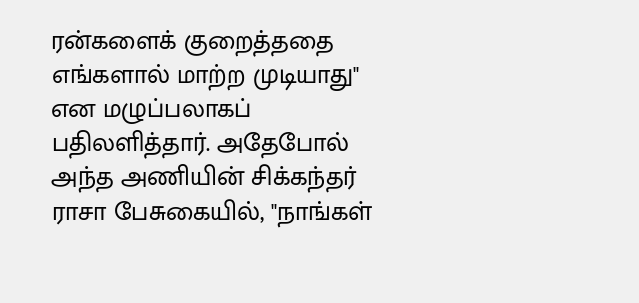ரன்களைக் குறைத்ததை எங்களால் மாற்ற முடியாது" என மழுப்பலாகப் பதிலளித்தார். அதேபோல் அந்த அணியின் சிக்கந்தர் ராசா பேசுகையில், "நாங்கள்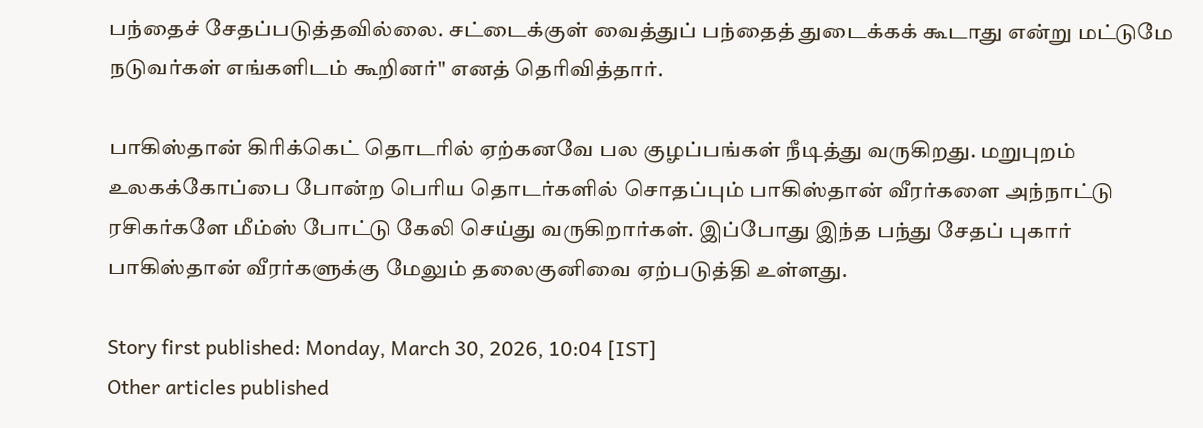பந்தைச் சேதப்படுத்தவில்லை. சட்டைக்குள் வைத்துப் பந்தைத் துடைக்கக் கூடாது என்று மட்டுமே நடுவர்கள் எங்களிடம் கூறினர்" எனத் தெரிவித்தார்.

பாகிஸ்தான் கிரிக்கெட் தொடரில் ஏற்கனவே பல குழப்பங்கள் நீடித்து வருகிறது. மறுபுறம் உலகக்கோப்பை போன்ற பெரிய தொடர்களில் சொதப்பும் பாகிஸ்தான் வீரர்களை அந்நாட்டு ரசிகர்களே மீம்ஸ் போட்டு கேலி செய்து வருகிறார்கள். இப்போது இந்த பந்து சேதப் புகார் பாகிஸ்தான் வீரர்களுக்கு மேலும் தலைகுனிவை ஏற்படுத்தி உள்ளது.

Story first published: Monday, March 30, 2026, 10:04 [IST]
Other articles published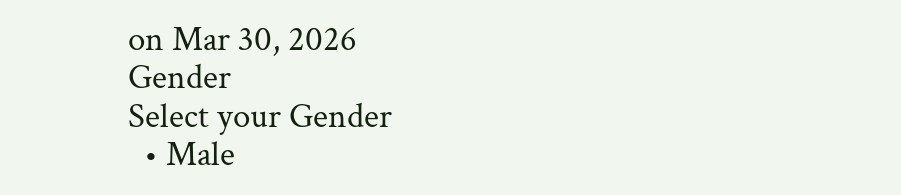on Mar 30, 2026
Gender
Select your Gender
  • Male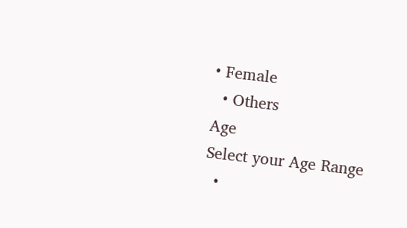• Female
  • Others
Age
Select your Age Range
  •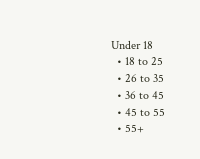Under 18
  • 18 to 25
  • 26 to 35
  • 36 to 45
  • 45 to 55
  • 55+